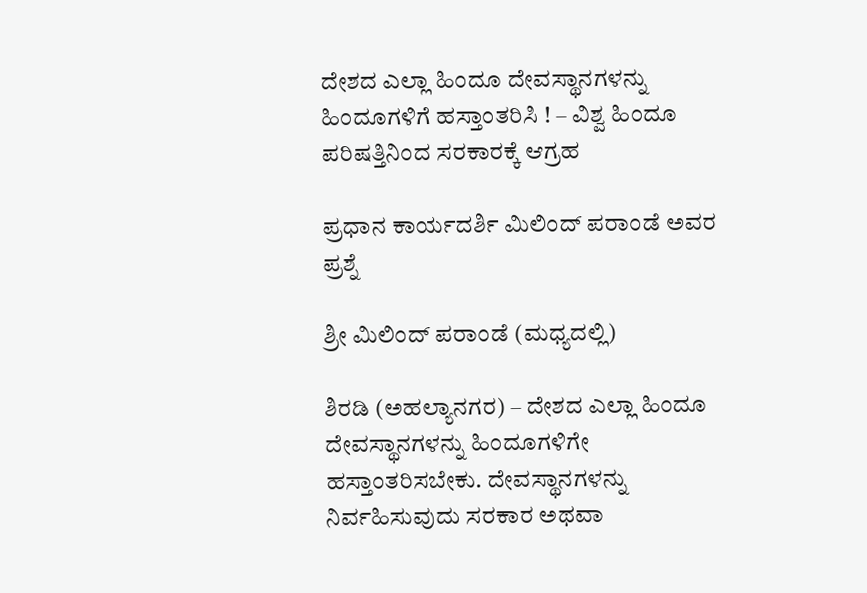ದೇಶದ ಎಲ್ಲಾ ಹಿಂದೂ ದೇವಸ್ಥಾನಗಳನ್ನು ಹಿಂದೂಗಳಿಗೆ ಹಸ್ತಾಂತರಿಸಿ ! – ವಿಶ್ವ ಹಿಂದೂ ಪರಿಷತ್ತಿನಿಂದ ಸರಕಾರಕ್ಕೆ ಆಗ್ರಹ

ಪ್ರಧಾನ ಕಾರ್ಯದರ್ಶಿ ಮಿಲಿಂದ್ ಪರಾಂಡೆ ಅವರ ಪ್ರಶ್ನೆ

ಶ್ರೀ ಮಿಲಿಂದ್ ಪರಾಂಡೆ (ಮಧ್ಯದಲ್ಲಿ)

ಶಿರಡಿ (ಅಹಲ್ಯಾನಗರ) – ದೇಶದ ಎಲ್ಲಾ ಹಿಂದೂ ದೇವಸ್ಥಾನಗಳನ್ನು ಹಿಂದೂಗಳಿಗೇ ಹಸ್ತಾಂತರಿಸಬೇಕು. ದೇವಸ್ಥಾನಗಳನ್ನು ನಿರ್ವಹಿಸುವುದು ಸರಕಾರ ಅಥವಾ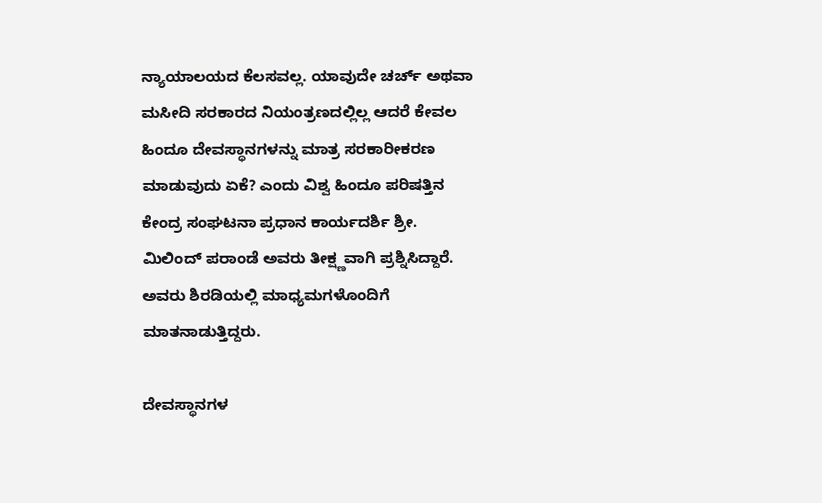ನ್ಯಾಯಾಲಯದ ಕೆಲಸವಲ್ಲ. ಯಾವುದೇ ಚರ್ಚ್ ಅಥವಾ ಮಸೀದಿ ಸರಕಾರದ ನಿಯಂತ್ರಣದಲ್ಲಿಲ್ಲ ಆದರೆ ಕೇವಲ ಹಿಂದೂ ದೇವಸ್ಥಾನಗಳನ್ನು ಮಾತ್ರ ಸರಕಾರೀಕರಣ ಮಾಡುವುದು ಏಕೆ? ಎಂದು ವಿಶ್ವ ಹಿಂದೂ ಪರಿಷತ್ತಿನ ಕೇಂದ್ರ ಸಂಘಟನಾ ಪ್ರಧಾನ ಕಾರ್ಯದರ್ಶಿ ಶ್ರೀ. ಮಿಲಿಂದ್ ಪರಾಂಡೆ ಅವರು ತೀಕ್ಷ್ಣವಾಗಿ ಪ್ರಶ್ನಿಸಿದ್ದಾರೆ. ಅವರು ಶಿರಡಿಯಲ್ಲಿ ಮಾಧ್ಯಮಗಳೊಂದಿಗೆ ಮಾತನಾಡುತ್ತಿದ್ದರು.

ದೇವಸ್ಥಾನಗಳ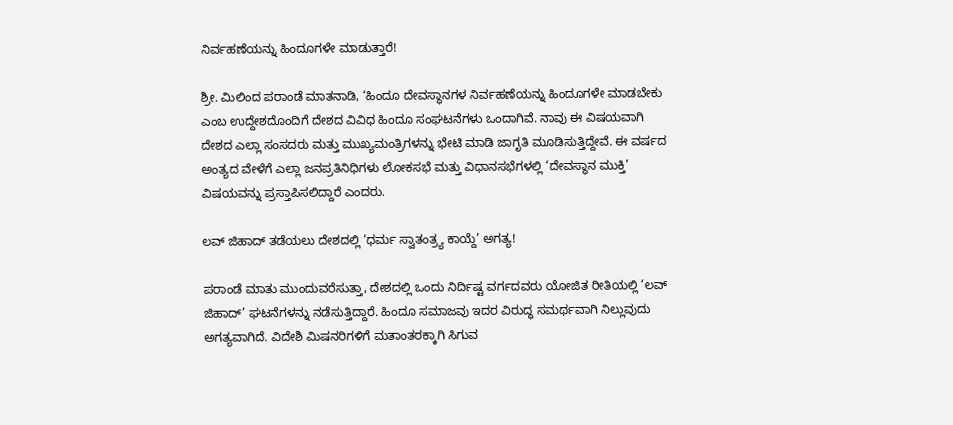ನಿರ್ವಹಣೆಯನ್ನು ಹಿಂದೂಗಳೇ ಮಾಡುತ್ತಾರೆ!

ಶ್ರೀ. ಮಿಲಿಂದ ಪರಾಂಡೆ ಮಾತನಾಡಿ, ‘ಹಿಂದೂ ದೇವಸ್ಥಾನಗಳ ನಿರ್ವಹಣೆಯನ್ನು ಹಿಂದೂಗಳೇ ಮಾಡಬೇಕು ಎಂಬ ಉದ್ದೇಶದೊಂದಿಗೆ ದೇಶದ ವಿವಿಧ ಹಿಂದೂ ಸಂಘಟನೆಗಳು ಒಂದಾಗಿವೆ. ನಾವು ಈ ವಿಷಯವಾಗಿ ದೇಶದ ಎಲ್ಲಾ ಸಂಸದರು ಮತ್ತು ಮುಖ್ಯಮಂತ್ರಿಗಳನ್ನು ಭೇಟಿ ಮಾಡಿ ಜಾಗೃತಿ ಮೂಡಿಸುತ್ತಿದ್ದೇವೆ. ಈ ವರ್ಷದ ಅಂತ್ಯದ ವೇಳೆಗೆ ಎಲ್ಲಾ ಜನಪ್ರತಿನಿಧಿಗಳು ಲೋಕಸಭೆ ಮತ್ತು ವಿಧಾನಸಭೆಗಳಲ್ಲಿ ‘ದೇವಸ್ಥಾನ ಮುಕ್ತಿ’ ವಿಷಯವನ್ನು ಪ್ರಸ್ತಾಪಿಸಲಿದ್ದಾರೆ ಎಂದರು.

ಲವ್ ಜಿಹಾದ್ ತಡೆಯಲು ದೇಶದಲ್ಲಿ ‘ಧರ್ಮ ಸ್ವಾತಂತ್ರ್ಯ ಕಾಯ್ದೆ’ ಅಗತ್ಯ!

ಪರಾಂಡೆ ಮಾತು ಮುಂದುವರೆಸುತ್ತಾ, ದೇಶದಲ್ಲಿ ಒಂದು ನಿರ್ದಿಷ್ಟ ವರ್ಗದವರು ಯೋಜಿತ ರೀತಿಯಲ್ಲಿ ‘ಲವ್ ಜಿಹಾದ್’ ಘಟನೆಗಳನ್ನು ನಡೆಸುತ್ತಿದ್ದಾರೆ. ಹಿಂದೂ ಸಮಾಜವು ಇದರ ವಿರುದ್ಧ ಸಮರ್ಥವಾಗಿ ನಿಲ್ಲುವುದು ಅಗತ್ಯವಾಗಿದೆ. ವಿದೇಶಿ ಮಿಷನರಿಗಳಿಗೆ ಮತಾಂತರಕ್ಕಾಗಿ ಸಿಗುವ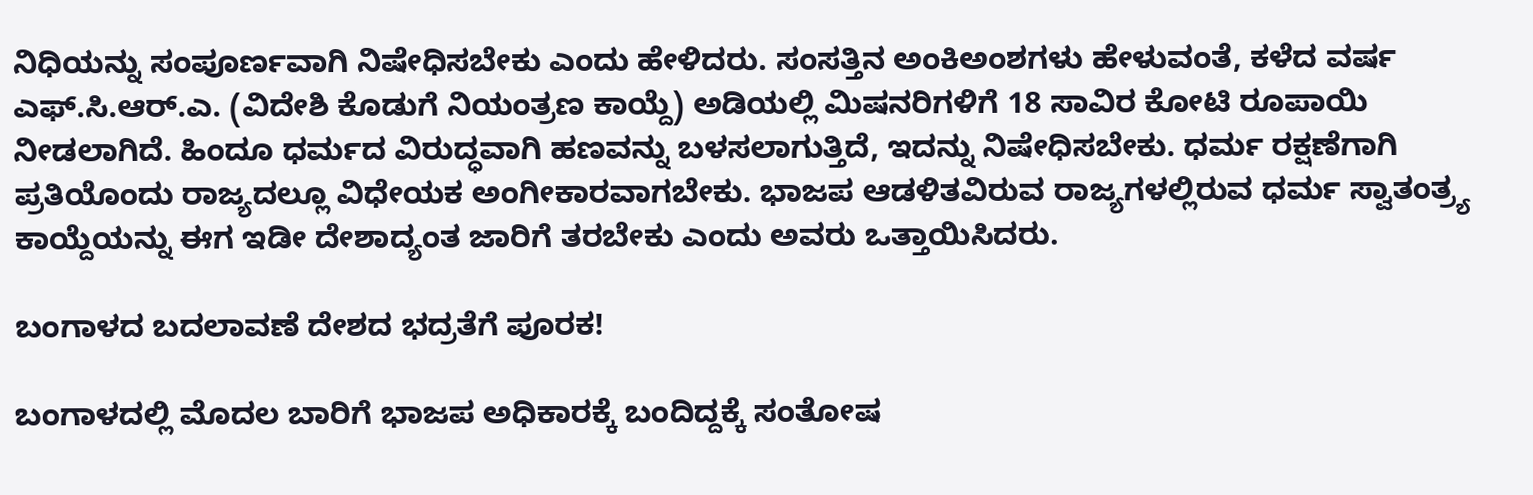ನಿಧಿಯನ್ನು ಸಂಪೂರ್ಣವಾಗಿ ನಿಷೇಧಿಸಬೇಕು ಎಂದು ಹೇಳಿದರು. ಸಂಸತ್ತಿನ ಅಂಕಿಅಂಶಗಳು ಹೇಳುವಂತೆ, ಕಳೆದ ವರ್ಷ ಎಫ್.ಸಿ.ಆರ್.ಎ. (ವಿದೇಶಿ ಕೊಡುಗೆ ನಿಯಂತ್ರಣ ಕಾಯ್ದೆ) ಅಡಿಯಲ್ಲಿ ಮಿಷನರಿಗಳಿಗೆ 18 ಸಾವಿರ ಕೋಟಿ ರೂಪಾಯಿ ನೀಡಲಾಗಿದೆ. ಹಿಂದೂ ಧರ್ಮದ ವಿರುದ್ಧವಾಗಿ ಹಣವನ್ನು ಬಳಸಲಾಗುತ್ತಿದೆ, ಇದನ್ನು ನಿಷೇಧಿಸಬೇಕು. ಧರ್ಮ ರಕ್ಷಣೆಗಾಗಿ ಪ್ರತಿಯೊಂದು ರಾಜ್ಯದಲ್ಲೂ ವಿಧೇಯಕ ಅಂಗೀಕಾರವಾಗಬೇಕು. ಭಾಜಪ ಆಡಳಿತವಿರುವ ರಾಜ್ಯಗಳಲ್ಲಿರುವ ಧರ್ಮ ಸ್ವಾತಂತ್ರ್ಯ ಕಾಯ್ದೆಯನ್ನು ಈಗ ಇಡೀ ದೇಶಾದ್ಯಂತ ಜಾರಿಗೆ ತರಬೇಕು ಎಂದು ಅವರು ಒತ್ತಾಯಿಸಿದರು.

ಬಂಗಾಳದ ಬದಲಾವಣೆ ದೇಶದ ಭದ್ರತೆಗೆ ಪೂರಕ!

ಬಂಗಾಳದಲ್ಲಿ ಮೊದಲ ಬಾರಿಗೆ ಭಾಜಪ ಅಧಿಕಾರಕ್ಕೆ ಬಂದಿದ್ದಕ್ಕೆ ಸಂತೋಷ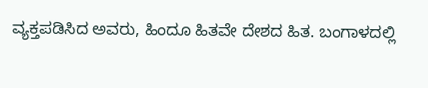ವ್ಯಕ್ತಪಡಿಸಿದ ಅವರು, ಹಿಂದೂ ಹಿತವೇ ದೇಶದ ಹಿತ. ಬಂಗಾಳದಲ್ಲಿ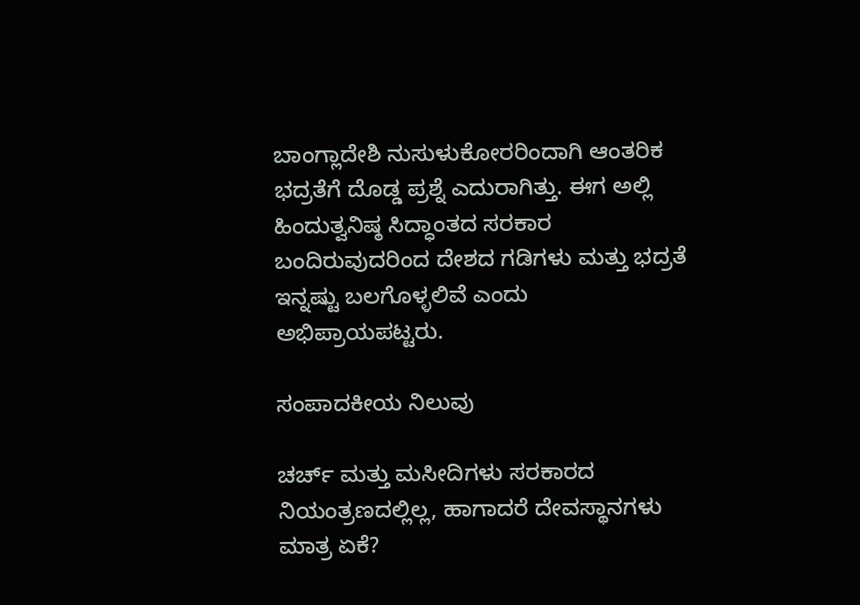ಬಾಂಗ್ಲಾದೇಶಿ ನುಸುಳುಕೋರರಿಂದಾಗಿ ಆಂತರಿಕ ಭದ್ರತೆಗೆ ದೊಡ್ಡ ಪ್ರಶ್ನೆ ಎದುರಾಗಿತ್ತು. ಈಗ ಅಲ್ಲಿ ಹಿಂದುತ್ವನಿಷ್ಠ ಸಿದ್ಧಾಂತದ ಸರಕಾರ ಬಂದಿರುವುದರಿಂದ ದೇಶದ ಗಡಿಗಳು ಮತ್ತು ಭದ್ರತೆ ಇನ್ನಷ್ಟು ಬಲಗೊಳ್ಳಲಿವೆ ಎಂದು ಅಭಿಪ್ರಾಯಪಟ್ಟರು.

ಸಂಪಾದಕೀಯ ನಿಲುವು

ಚರ್ಚ್ ಮತ್ತು ಮಸೀದಿಗಳು ಸರಕಾರದ ನಿಯಂತ್ರಣದಲ್ಲಿಲ್ಲ, ಹಾಗಾದರೆ ದೇವಸ್ಥಾನಗಳು ಮಾತ್ರ ಏಕೆ?